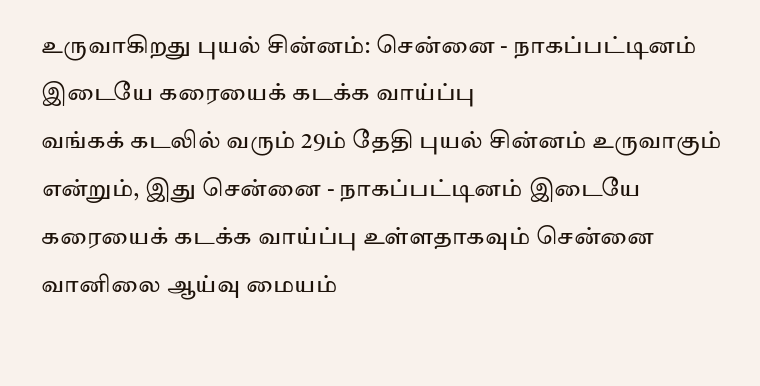உருவாகிறது புயல் சின்னம்: சென்னை - நாகப்பட்டினம் இடையே கரையைக் கடக்க வாய்ப்பு
வங்கக் கடலில் வரும் 29ம் தேதி புயல் சின்னம் உருவாகும் என்றும், இது சென்னை - நாகப்பட்டினம் இடையே கரையைக் கடக்க வாய்ப்பு உள்ளதாகவும் சென்னை வானிலை ஆய்வு மையம்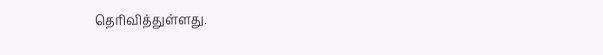தெரிவித்துள்ளது.